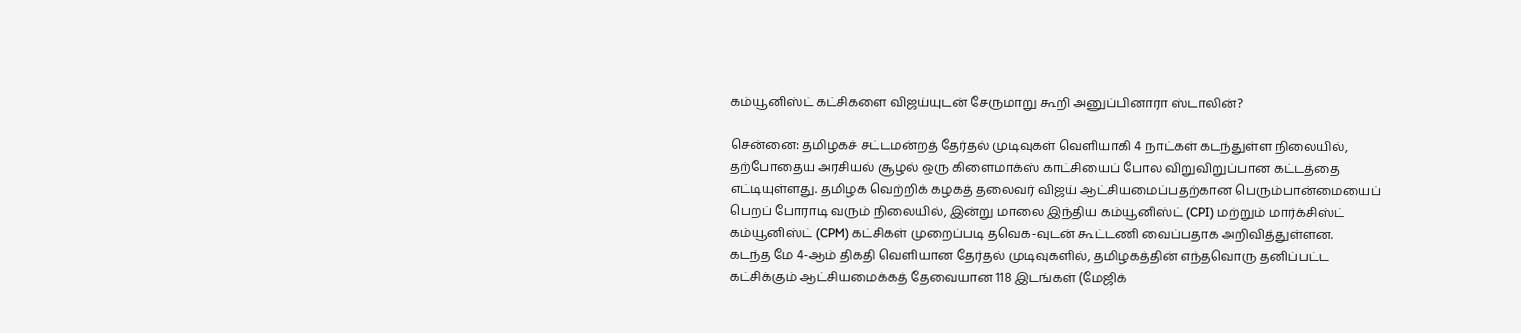கம்யூனிஸ்ட் கட்சிகளை விஜய்யுடன் சேருமாறு கூறி அனுப்பினாரா ஸ்டாலின்?

சென்னை: தமிழகச் சட்டமன்றத் தேர்தல் முடிவுகள் வெளியாகி 4 நாட்கள் கடந்துள்ள நிலையில், தற்போதைய அரசியல் சூழல் ஒரு கிளைமாக்ஸ் காட்சியைப் போல விறுவிறுப்பான கட்டத்தை எட்டியுள்ளது. தமிழக வெற்றிக் கழகத் தலைவர் விஜய் ஆட்சியமைப்பதற்கான பெரும்பான்மையைப் பெறப் போராடி வரும் நிலையில், இன்று மாலை இந்திய கம்யூனிஸ்ட் (CPI) மற்றும் மார்க்சிஸ்ட் கம்யூனிஸ்ட் (CPM) கட்சிகள் முறைப்படி தவெக-வுடன் கூட்டணி வைப்பதாக அறிவித்துள்ளன.
கடந்த மே 4-ஆம் திகதி வெளியான தேர்தல் முடிவுகளில், தமிழகத்தின் எந்தவொரு தனிப்பட்ட கட்சிக்கும் ஆட்சியமைக்கத் தேவையான 118 இடங்கள் (மேஜிக்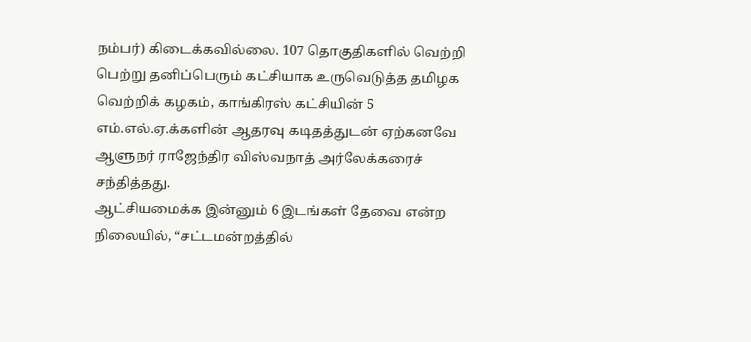நம்பர்) கிடைக்கவில்லை. 107 தொகுதிகளில் வெற்றி பெற்று தனிப்பெரும் கட்சியாக உருவெடுத்த தமிழக வெற்றிக் கழகம், காங்கிரஸ் கட்சியின் 5 எம்.எல்.ஏ.க்களின் ஆதரவு கடிதத்துடன் ஏற்கனவே ஆளுநர் ராஜேந்திர விஸ்வநாத் அர்லேக்கரைச் சந்தித்தது.
ஆட்சியமைக்க இன்னும் 6 இடங்கள் தேவை என்ற நிலையில், “சட்டமன்றத்தில்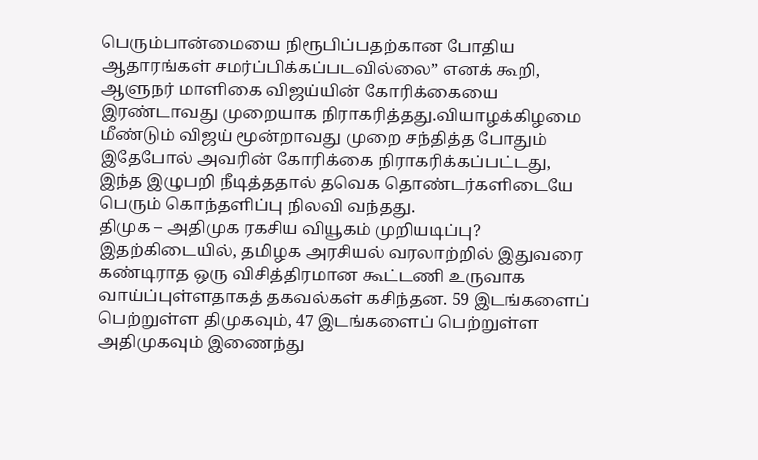பெரும்பான்மையை நிரூபிப்பதற்கான போதிய ஆதாரங்கள் சமர்ப்பிக்கப்படவில்லை” எனக் கூறி, ஆளுநர் மாளிகை விஜய்யின் கோரிக்கையை இரண்டாவது முறையாக நிராகரித்தது.வியாழக்கிழமை மீண்டும் விஜய் மூன்றாவது முறை சந்தித்த போதும் இதேபோல் அவரின் கோரிக்கை நிராகரிக்கப்பட்டது, இந்த இழுபறி நீடித்ததால் தவெக தொண்டர்களிடையே பெரும் கொந்தளிப்பு நிலவி வந்தது.
திமுக – அதிமுக ரகசிய வியூகம் முறியடிப்பு? இதற்கிடையில், தமிழக அரசியல் வரலாற்றில் இதுவரை கண்டிராத ஒரு விசித்திரமான கூட்டணி உருவாக வாய்ப்புள்ளதாகத் தகவல்கள் கசிந்தன. 59 இடங்களைப் பெற்றுள்ள திமுகவும், 47 இடங்களைப் பெற்றுள்ள அதிமுகவும் இணைந்து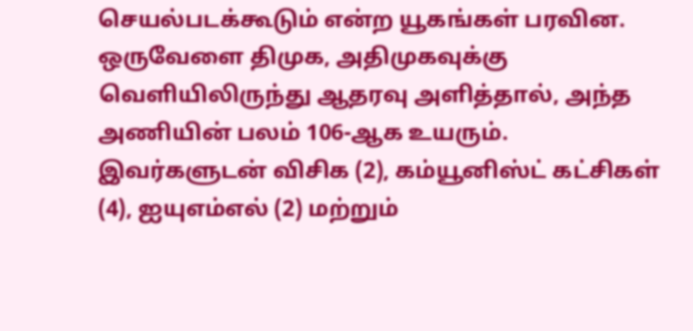செயல்படக்கூடும் என்ற யூகங்கள் பரவின. ஒருவேளை திமுக, அதிமுகவுக்கு வெளியிலிருந்து ஆதரவு அளித்தால், அந்த அணியின் பலம் 106-ஆக உயரும்.
இவர்களுடன் விசிக (2), கம்யூனிஸ்ட் கட்சிகள் (4), ஐயுஎம்எல் (2) மற்றும்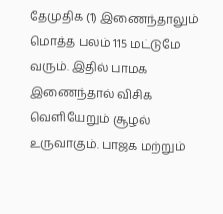தேமுதிக (1) இணைந்தாலும் மொத்த பலம் 115 மட்டுமே வரும். இதில் பாமக இணைந்தால் விசிக வெளியேறும் சூழல் உருவாகும். பாஜக மற்றும்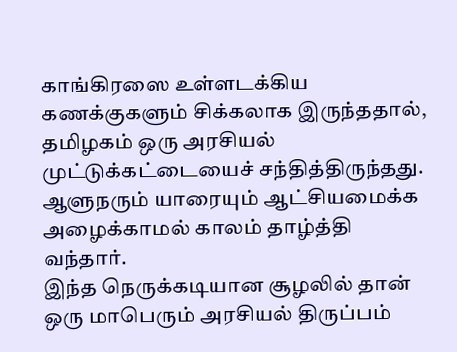காங்கிரஸை உள்ளடக்கிய கணக்குகளும் சிக்கலாக இருந்ததால், தமிழகம் ஒரு அரசியல் முட்டுக்கட்டையைச் சந்தித்திருந்தது. ஆளுநரும் யாரையும் ஆட்சியமைக்க அழைக்காமல் காலம் தாழ்த்தி வந்தார்.
இந்த நெருக்கடியான சூழலில் தான் ஒரு மாபெரும் அரசியல் திருப்பம்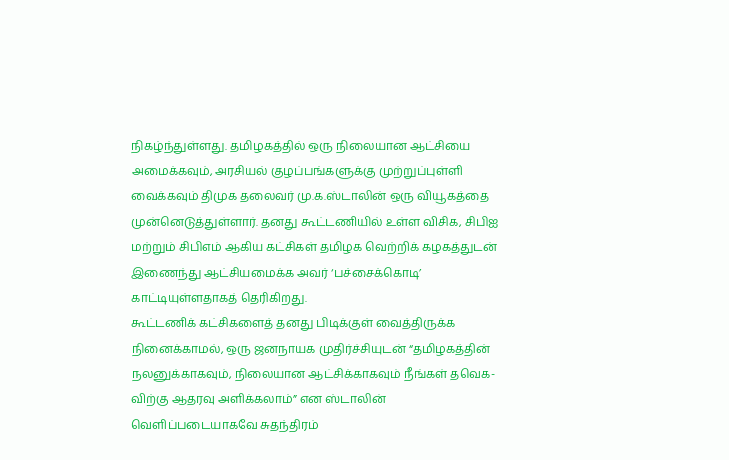நிகழ்ந்துள்ளது. தமிழகத்தில் ஒரு நிலையான ஆட்சியை அமைக்கவும், அரசியல் குழப்பங்களுக்கு முற்றுப்புள்ளி வைக்கவும் திமுக தலைவர் மு.க.ஸ்டாலின் ஒரு வியூகத்தை முன்னெடுத்துள்ளார். தனது கூட்டணியில் உள்ள விசிக, சிபிஐ மற்றும் சிபிஎம் ஆகிய கட்சிகள் தமிழக வெற்றிக் கழகத்துடன் இணைந்து ஆட்சியமைக்க அவர் ‘பச்சைக்கொடி’ காட்டியுள்ளதாகத் தெரிகிறது.
கூட்டணிக் கட்சிகளைத் தனது பிடிக்குள் வைத்திருக்க நினைக்காமல், ஒரு ஜனநாயக முதிர்ச்சியுடன் “தமிழகத்தின் நலனுக்காகவும், நிலையான ஆட்சிக்காகவும் நீங்கள் தவெக-விற்கு ஆதரவு அளிக்கலாம்” என ஸ்டாலின் வெளிப்படையாகவே சுதந்திரம்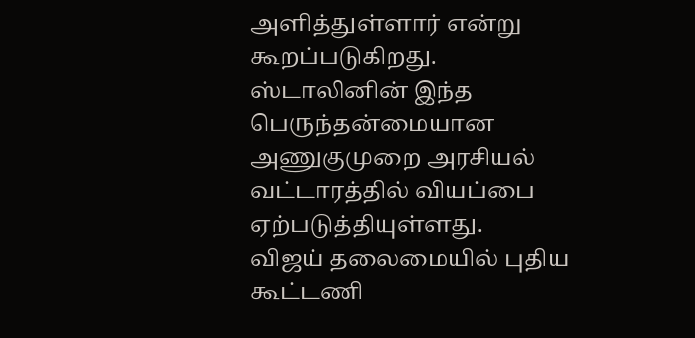அளித்துள்ளார் என்று கூறப்படுகிறது. ஸ்டாலினின் இந்த பெருந்தன்மையான அணுகுமுறை அரசியல் வட்டாரத்தில் வியப்பை ஏற்படுத்தியுள்ளது.
விஜய் தலைமையில் புதிய கூட்டணி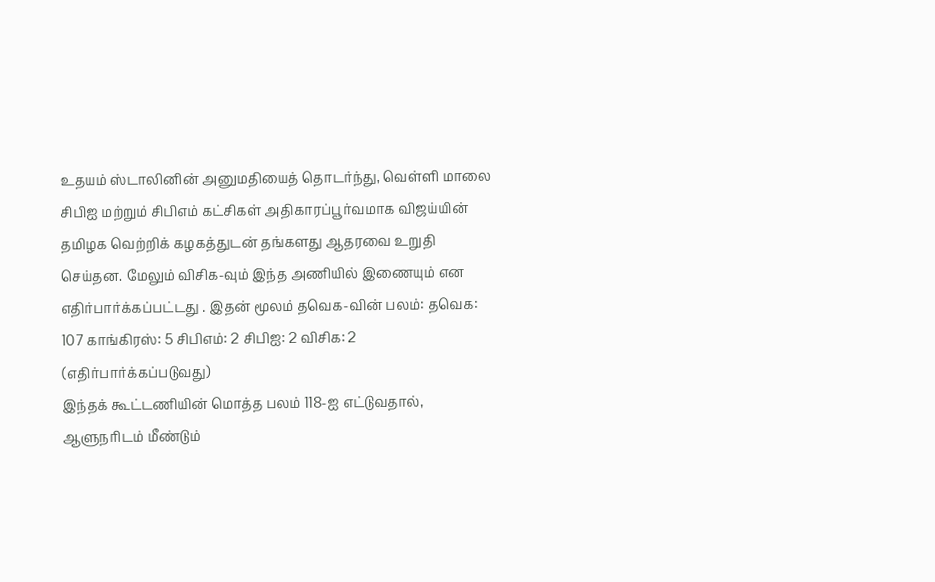உதயம் ஸ்டாலினின் அனுமதியைத் தொடர்ந்து, வெள்ளி மாலை சிபிஐ மற்றும் சிபிஎம் கட்சிகள் அதிகாரப்பூர்வமாக விஜய்யின் தமிழக வெற்றிக் கழகத்துடன் தங்களது ஆதரவை உறுதி செய்தன. மேலும் விசிக-வும் இந்த அணியில் இணையும் என எதிர்பார்க்கப்பட்டது . இதன் மூலம் தவெக-வின் பலம்: தவெக: 107 காங்கிரஸ்: 5 சிபிஎம்: 2 சிபிஐ: 2 விசிக: 2 (எதிர்பார்க்கப்படுவது)
இந்தக் கூட்டணியின் மொத்த பலம் 118-ஐ எட்டுவதால், ஆளுநரிடம் மீண்டும்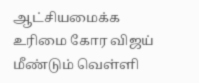ஆட்சியமைக்க உரிமை கோர விஜய் மீண்டும் வெள்ளி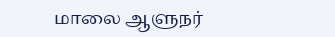மாலை ஆளுநர்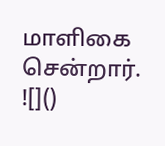மாளிகை சென்றார்.
![]()